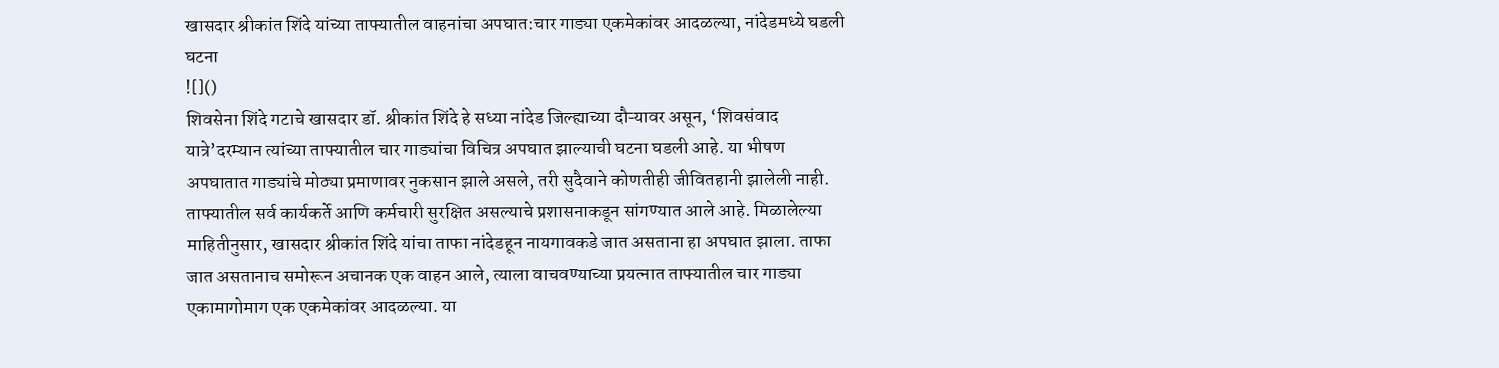खासदार श्रीकांत शिंदे यांच्या ताफ्यातील वाहनांचा अपघात:चार गाड्या एकमेकांवर आदळल्या, नांदेडमध्ये घडली घटना
![]()
शिवसेना शिंदे गटाचे खासदार डॉ. श्रीकांत शिंदे हे सध्या नांदेड जिल्ह्याच्या दौऱ्यावर असून, ‘शिवसंवाद यात्रे’दरम्यान त्यांच्या ताफ्यातील चार गाड्यांचा विचित्र अपघात झाल्याची घटना घडली आहे. या भीषण अपघातात गाड्यांचे मोठ्या प्रमाणावर नुकसान झाले असले, तरी सुदैवाने कोणतीही जीवितहानी झालेली नाही. ताफ्यातील सर्व कार्यकर्ते आणि कर्मचारी सुरक्षित असल्याचे प्रशासनाकडून सांगण्यात आले आहे. मिळालेल्या माहितीनुसार, खासदार श्रीकांत शिंदे यांचा ताफा नांदेडहून नायगावकडे जात असताना हा अपघात झाला. ताफा जात असतानाच समोरून अचानक एक वाहन आले, त्याला वाचवण्याच्या प्रयत्नात ताफ्यातील चार गाड्या एकामागोमाग एक एकमेकांवर आदळल्या. या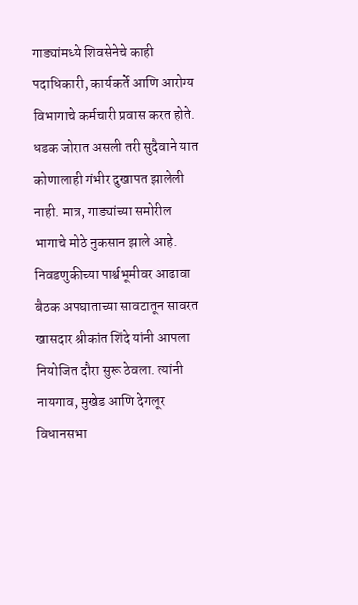गाड्यांमध्ये शिवसेनेचे काही पदाधिकारी, कार्यकर्ते आणि आरोग्य विभागाचे कर्मचारी प्रवास करत होते. धडक जोरात असली तरी सुदैवाने यात कोणालाही गंभीर दुखापत झालेली नाही. मात्र, गाड्यांच्या समोरील भागाचे मोठे नुकसान झाले आहे. निवडणुकीच्या पार्श्वभूमीवर आढावा बैठक अपघाताच्या सावटातून सावरत खासदार श्रीकांत शिंदे यांनी आपला नियोजित दौरा सुरू ठेवला. त्यांनी नायगाव, मुखेड आणि देगलूर विधानसभा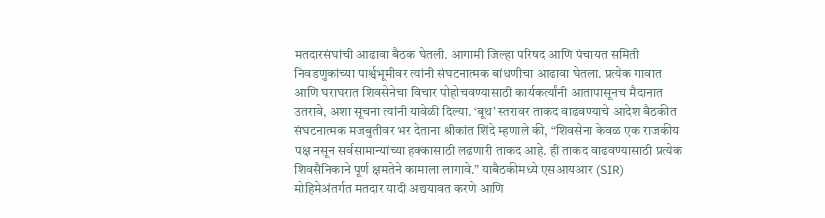मतदारसंघांची आढावा बैठक घेतली. आगामी जिल्हा परिषद आणि पंचायत समिती निवडणुकांच्या पार्श्वभूमीवर त्यांनी संघटनात्मक बांधणीचा आढावा घेतला. प्रत्येक गावात आणि घराघरात शिवसेनेचा विचार पोहोचवण्यासाठी कार्यकर्त्यांनी आतापासूनच मैदानात उतरावे, अशा सूचना त्यांनी यावेळी दिल्या. ‘बूथ’ स्तरावर ताकद वाढवण्याचे आदेश बैठकीत संघटनात्मक मजबुतीवर भर देताना श्रीकांत शिंदे म्हणाले की, “शिवसेना केवळ एक राजकीय पक्ष नसून सर्वसामान्यांच्या हक्कासाठी लढणारी ताकद आहे. ही ताकद वाढवण्यासाठी प्रत्येक शिवसैनिकाने पूर्ण क्षमतेने कामाला लागावे.” याबैठकीमध्ये एसआयआर (SIR) मोहिमेअंतर्गत मतदार यादी अद्ययावत करणे आणि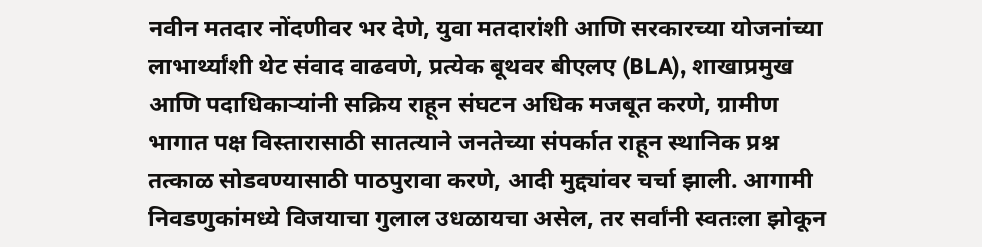नवीन मतदार नोंदणीवर भर देणे, युवा मतदारांशी आणि सरकारच्या योजनांच्या लाभार्थ्यांशी थेट संवाद वाढवणे, प्रत्येक बूथवर बीएलए (BLA), शाखाप्रमुख आणि पदाधिकाऱ्यांनी सक्रिय राहून संघटन अधिक मजबूत करणे, ग्रामीण भागात पक्ष विस्तारासाठी सातत्याने जनतेच्या संपर्कात राहून स्थानिक प्रश्न तत्काळ सोडवण्यासाठी पाठपुरावा करणे, आदी मुद्द्यांवर चर्चा झाली. आगामी निवडणुकांमध्ये विजयाचा गुलाल उधळायचा असेल, तर सर्वांनी स्वतःला झोकून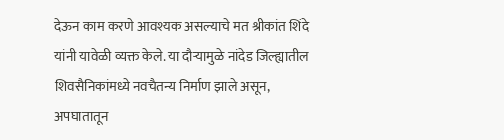देऊन काम करणे आवश्यक असल्याचे मत श्रीकांत शिंदे यांनी यावेळी व्यक्त केले. या दौऱ्यामुळे नांदेड जिल्ह्यातील शिवसैनिकांमध्ये नवचैतन्य निर्माण झाले असून, अपघातातून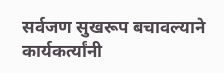सर्वजण सुखरूप बचावल्याने कार्यकर्त्यांनी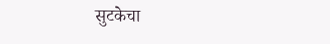सुटकेचा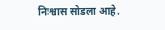निःश्वास सोडला आहे.